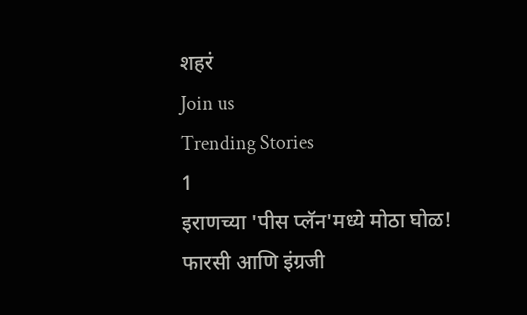शहरं
Join us
Trending Stories
1
इराणच्या 'पीस प्लॅन'मध्ये मोठा घोळ! फारसी आणि इंग्रजी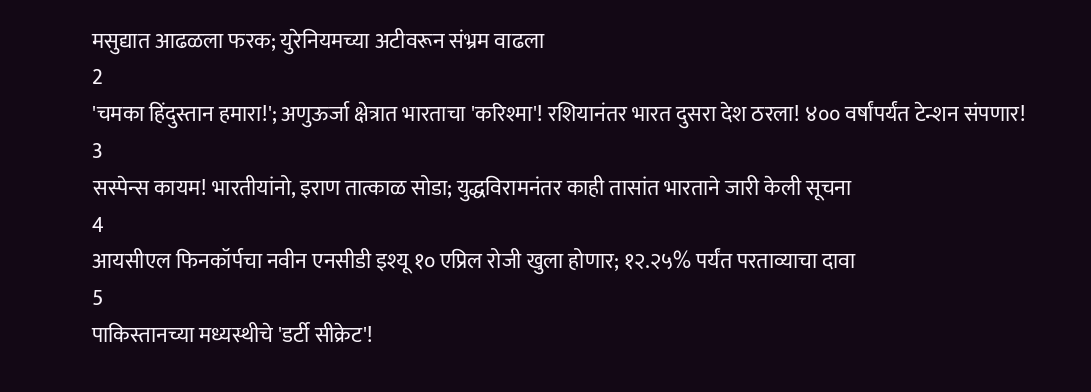मसुद्यात आढळला फरक; युरेनियमच्या अटीवरून संभ्रम वाढला
2
'चमका हिंदुस्तान हमारा!'; अणुऊर्जा क्षेत्रात भारताचा 'करिश्मा'! रशियानंतर भारत दुसरा देश ठरला! ४०० वर्षांपर्यंत टेन्शन संपणार!
3
सस्पेन्स कायम! भारतीयांनो, इराण तात्काळ सोडा; युद्धविरामनंतर काही तासांत भारताने जारी केली सूचना
4
आयसीएल फिनकॉर्पचा नवीन एनसीडी इश्यू १० एप्रिल रोजी खुला होणार; १२.२५% पर्यंत परताव्याचा दावा
5
पाकिस्तानच्या मध्यस्थीचे 'डर्टी सीक्रेट'!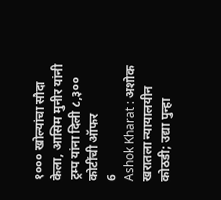१००० खोल्यांचा सौदा केला, आसिम मुनीर यांनी ट्रम्प यांना दिली ८,३०० कोटींची ऑफर
6
Ashok Kharat : अशोक खरातला न्यायालयीन कोठडी; उद्या पुन्हा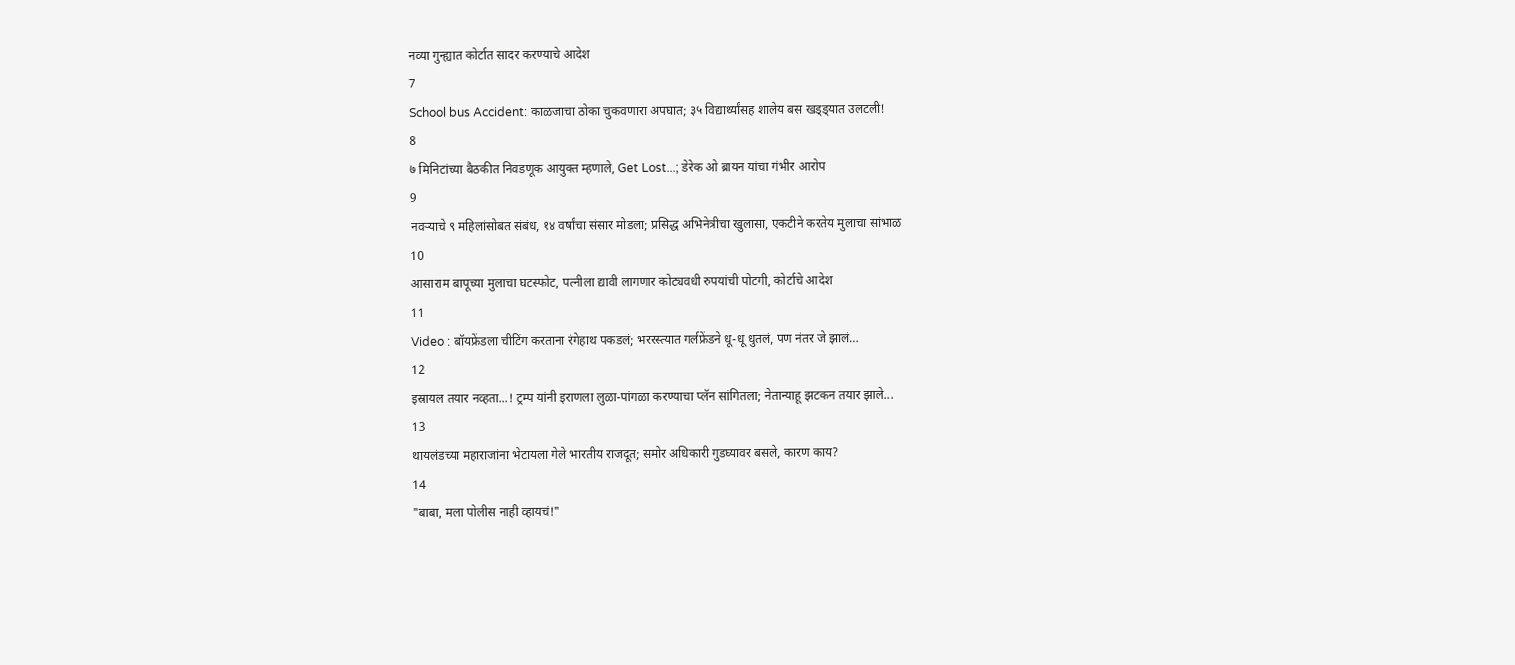नव्या गुन्ह्यात कोर्टात सादर करण्याचे आदेश
7
School bus Accident: काळजाचा ठोका चुकवणारा अपघात; ३५ विद्यार्थ्यांसह शालेय बस खड्ड्यात उलटली!
8
७ मिनिटांच्या बैठकीत निवडणूक आयुक्त म्हणाले, Get Lost...; डेरेक ओ ब्रायन यांचा गंभीर आरोप
9
नवऱ्याचे ९ महिलांसोबत संबंध, १४ वर्षांचा संसार मोडला; प्रसिद्ध अभिनेत्रीचा खुलासा, एकटीने करतेय मुलाचा सांभाळ
10
आसाराम बापूच्या मुलाचा घटस्फोट, पत्नीला द्यावी लागणार कोट्यवधी रुपयांची पोटगी, कोर्टाचे आदेश
11
Video : बॉयफ्रेंडला चीटिंग करताना रंगेहाथ पकडलं; भररस्त्यात गर्लफ्रेंडने धू-धू धुतलं, पण नंतर जे झालं…
12
इस्रायल तयार नव्हता...! ट्रम्प यांनी इराणला लुळा-पांगळा करण्याचा प्लॅन सांगितला; नेतान्याहू झटकन तयार झाले...
13
थायलंडच्या महाराजांना भेटायला गेले भारतीय राजदूत; समोर अधिकारी गुडघ्यावर बसले, कारण काय?
14
"बाबा, मला पोलीस नाही व्हायचं!"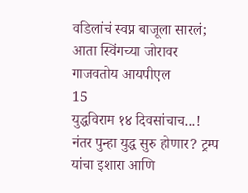वडिलांचं स्वप्न बाजूला सारलं; आता स्विंगच्या जोरावर गाजवतोय आयपीएल
15
युद्धविराम १४ दिवसांचाच...! नंतर पुन्हा युद्ध सुरु होणार? ट्रम्प यांचा इशारा आणि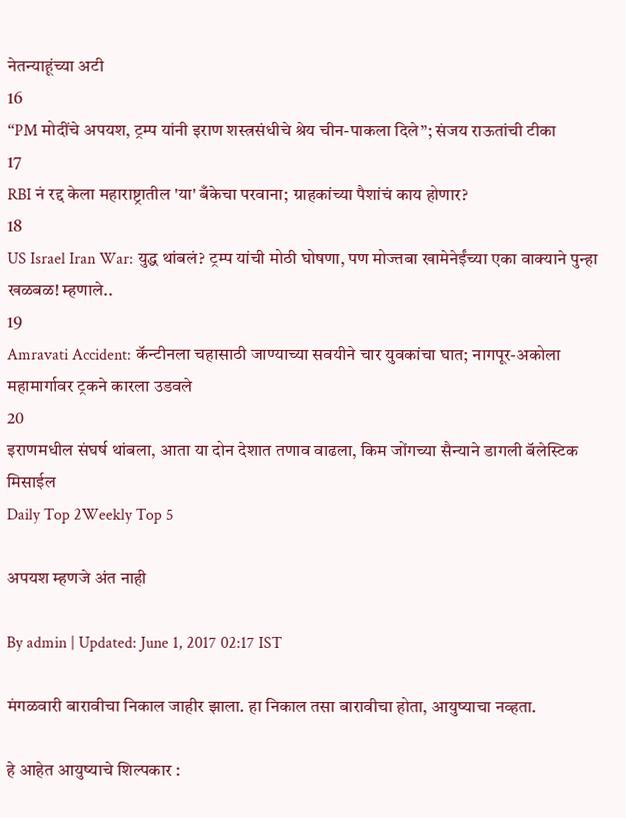नेतन्याहूंच्या अटी
16
“PM मोदींचे अपयश, ट्रम्प यांनी इराण शस्त्रसंधीचे श्रेय चीन-पाकला दिले”; संजय राऊतांची टीका
17
RBI नं रद्द केला महाराष्ट्रातील 'या' बँकेचा परवाना; ग्राहकांच्या पैशांचं काय होणार?
18
US Israel Iran War: युद्ध थांबलं? ट्रम्प यांची मोठी घोषणा, पण मोज्तबा खामेनेईंच्या एका वाक्याने पुन्हा खळबळ! म्हणाले..
19
Amravati Accident: कॅन्टीनला चहासाठी जाण्याच्या सवयीने चार युवकांचा घात; नागपूर-अकोला महामार्गावर ट्रकने कारला उडवले
20
इराणमधील संघर्ष थांबला, आता या दोन देशात तणाव वाढला, किम जोंगच्या सैन्याने डागली बॅलेस्टिक मिसाईल
Daily Top 2Weekly Top 5

अपयश म्हणजे अंत नाही

By admin | Updated: June 1, 2017 02:17 IST

मंगळवारी बारावीचा निकाल जाहीर झाला. हा निकाल तसा बारावीचा होता, आयुष्याचा नव्हता.

हे आहेत आयुष्याचे शिल्पकार :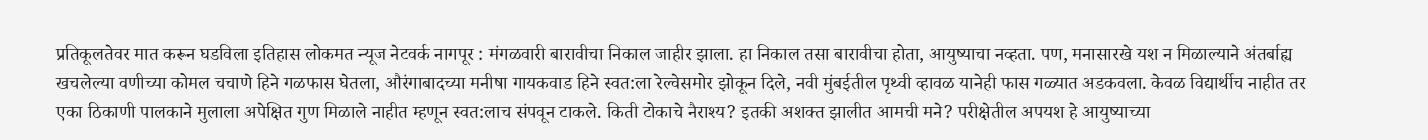प्रतिकूलतेवर मात करून घडविला इतिहास लोकमत न्यूज नेटवर्क नागपूर : मंगळवारी बारावीचा निकाल जाहीर झाला. हा निकाल तसा बारावीचा होता, आयुष्याचा नव्हता. पण, मनासारखे यश न मिळाल्याने अंतर्बाह्य खचलेल्या वणीच्या कोमल चचाणे हिने गळफास घेतला, औरंगाबादच्या मनीषा गायकवाड हिने स्वत:ला रेल्वेसमोर झोकून दिले, नवी मुंबईतील पृथ्वी व्हावळ यानेही फास गळ्यात अडकवला. केवळ विद्यार्थीच नाहीत तर एका ठिकाणी पालकाने मुलाला अपेक्षित गुण मिळाले नाहीत म्हणून स्वत:लाच संपवून टाकले. किती टोकाचे नैराश्य? इतकी अशक्त झालीत आमची मने? परीक्षेतील अपयश हे आयुष्याच्या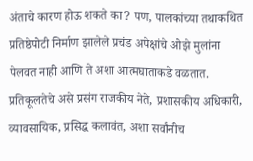अंताचे कारण होऊ शकते का? पण, पालकांच्या तथाकथित प्रतिष्ठेपोटी निर्माण झालेले प्रचंड अपेक्षांचे ओझे मुलांना पेलवत नाही आणि ते अशा आत्मघाताकडे वळतात. प्रतिकूलतेचे असे प्रसंग राजकीय नेते, प्रशासकीय अधिकारी, व्यावसायिक, प्रसिद्ध कलावंत, अशा सर्वांनीच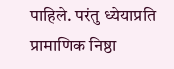पाहिले. परंतु ध्येयाप्रति प्रामाणिक निष्ठा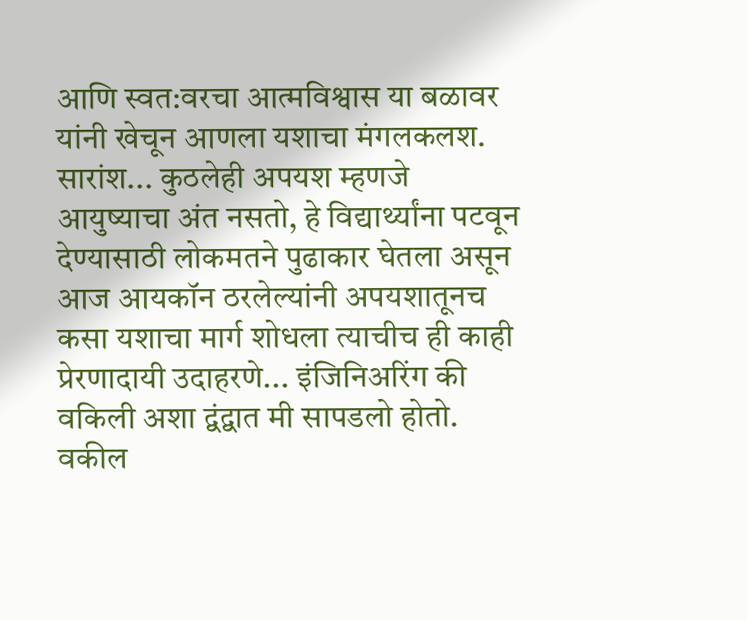आणि स्वत:वरचा आत्मविश्वास या बळावर यांनी खेचून आणला यशाचा मंगलकलश. सारांश... कुठलेही अपयश म्हणजे आयुष्याचा अंत नसतो, हे विद्यार्थ्यांना पटवून देण्यासाठी लोकमतने पुढाकार घेतला असून आज आयकॉन ठरलेल्यांनी अपयशातूनच कसा यशाचा मार्ग शोधला त्याचीच ही काही प्रेरणादायी उदाहरणे... इंजिनिअरिंग की वकिली अशा द्वंद्वात मी सापडलो होतो. वकील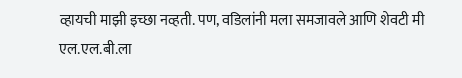व्हायची माझी इच्छा नव्हती. पण, वडिलांनी मला समजावले आणि शेवटी मी एल.एल.बी.ला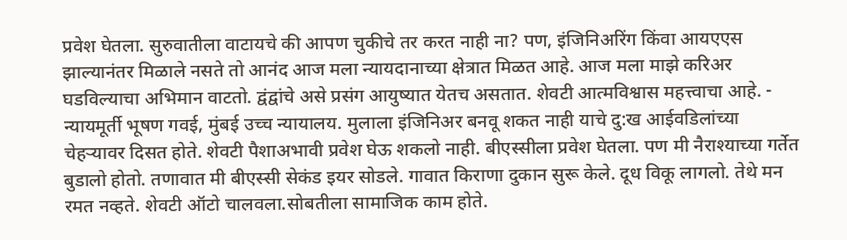प्रवेश घेतला. सुरुवातीला वाटायचे की आपण चुकीचे तर करत नाही ना? पण, इंजिनिअरिंग किंवा आयएएस झाल्यानंतर मिळाले नसते तो आनंद आज मला न्यायदानाच्या क्षेत्रात मिळत आहे. आज मला माझे करिअर घडविल्याचा अभिमान वाटतो. द्वंद्वांचे असे प्रसंग आयुष्यात येतच असतात. शेवटी आत्मविश्वास महत्त्वाचा आहे. - न्यायमूर्ती भूषण गवई, मुंबई उच्च न्यायालय. मुलाला इंजिनिअर बनवू शकत नाही याचे दु:ख आईवडिलांच्या चेहऱ्यावर दिसत होते. शेवटी पैशाअभावी प्रवेश घेऊ शकलो नाही. बीएस्सीला प्रवेश घेतला. पण मी नैराश्याच्या गर्तेत बुडालो होतो. तणावात मी बीएस्सी सेकंड इयर सोडले. गावात किराणा दुकान सुरू केले. दूध विकू लागलो. तेथे मन रमत नव्हते. शेवटी ऑटो चालवला.सोबतीला सामाजिक काम होते.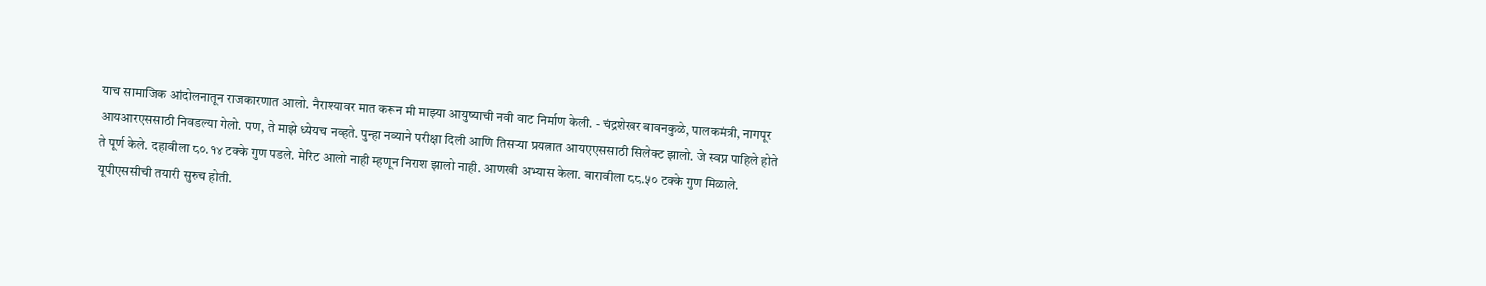याच सामाजिक आंदोलनातून राजकारणात आलो. नैराश्यावर मात करून मी माझ्या आयुष्याची नवी वाट निर्माण केली. - चंद्रशेखर बावनकुळे, पालकमंत्री, नागपूर आयआरएससाठी निवडल्या गेलो. पण, ते माझे ध्येयच नव्हते. पुन्हा नव्याने परीक्षा दिली आणि तिसऱ्या प्रयत्नात आयएएससाठी सिलेक्ट झालो. जे स्वप्न पाहिले होते ते पूर्ण केले. दहावीला ८०.१४ टक्के गुण पडले. मेरिट आलो नाही म्हणून निराश झालो नाही. आणखी अभ्यास केला. बारावीला ८८.५० टक्के गुण मिळाले. यूपीएससीची तयारी सुरुच होती.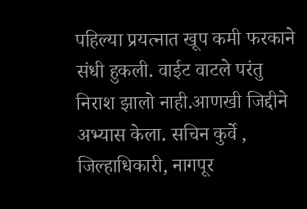पहिल्या प्रयत्नात खूप कमी फरकाने संधी हुकली. वाईट वाटले परंतु निराश झालो नाही.आणखी जिद्दीने अभ्यास केला. सचिन कुर्वे , जिल्हाधिकारी, नागपूर